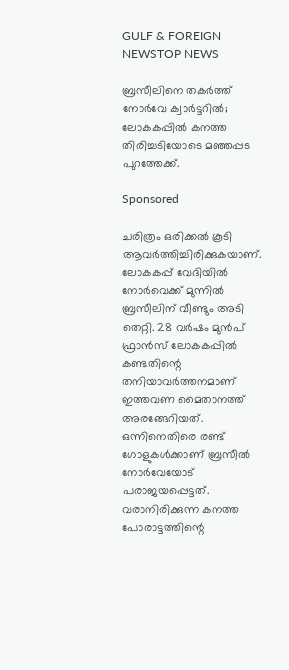GULF & FOREIGN NEWSTOP NEWS

ബ്രസീലിനെ തകർത്ത് നോർവേ ക്വാർട്ടറിൽ; ലോകകപ്പിൽ കനത്ത തിരിച്ചടിയോടെ മഞ്ഞപ്പട പുറത്തേക്ക്.

Sponsored

ചരിത്രം ഒരിക്കൽ കൂടി ആവർത്തിച്ചിരിക്കുകയാണ്. ലോകകപ്പ് വേദിയിൽ നോർവെക്ക് മുന്നിൽ ബ്രസീലിന് വീണ്ടും അടി തെറ്റി. 28 വർഷം മുൻപ് ഫ്രാൻസ് ലോകകപ്പിൽ കണ്ടതിന്റെ തനിയാവർത്തനമാണ് ഇത്തവണ മൈതാനത്ത് അരങ്ങേറിയത്. ഒന്നിനെതിരെ രണ്ട് ഗോളുകൾക്കാണ് ബ്രസീൽ നോർവേയോട് പരാജയപ്പെട്ടത്. വരാനിരിക്കുന്ന കനത്ത പോരാട്ടത്തിന്റെ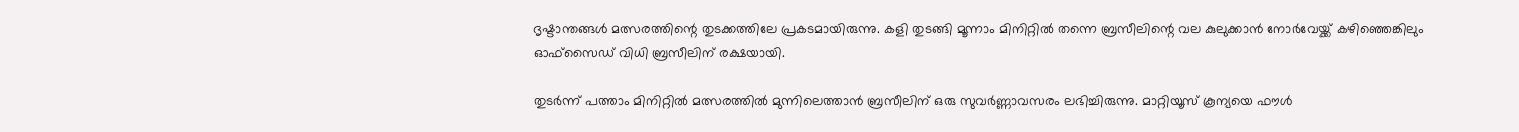ദൃഷ്ടാന്തങ്ങൾ മത്സരത്തിന്റെ തുടക്കത്തിലേ പ്രകടമായിരുന്നു. കളി തുടങ്ങി മൂന്നാം മിനിറ്റിൽ തന്നെ ബ്രസീലിന്റെ വല കുലുക്കാൻ നോർവേയ്ക്ക് കഴിഞ്ഞെങ്കിലും ഓഫ്സൈഡ് വിധി ബ്രസീലിന് രക്ഷയായി.

തുടർന്ന് പത്താം മിനിറ്റിൽ മത്സരത്തിൽ മുന്നിലെത്താൻ ബ്രസീലിന് ഒരു സുവർണ്ണാവസരം ലഭിച്ചിരുന്നു. മാറ്റിയൂസ് കൂന്യയെ ഫൗൾ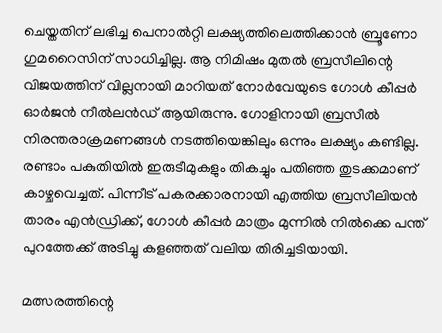ചെയ്തതിന് ലഭിച്ച പെനാൽറ്റി ലക്ഷ്യത്തിലെത്തിക്കാൻ ബ്രൂണോ ഗുമറൈസിന് സാധിച്ചില്ല. ആ നിമിഷം മുതൽ ബ്രസീലിന്റെ വിജയത്തിന് വില്ലനായി മാറിയത് നോർവേയുടെ ഗോൾ കീപ്പർ ഓർജൻ നീൽലൻഡ് ആയിരുന്നു. ഗോളിനായി ബ്രസീൽ നിരന്തരാക്രമണങ്ങൾ നടത്തിയെങ്കിലും ഒന്നും ലക്ഷ്യം കണ്ടില്ല. രണ്ടാം പകുതിയിൽ ഇരുടീമുകളും തികച്ചും പതിഞ്ഞ തുടക്കമാണ് കാഴ്ചവെച്ചത്. പിന്നീട് പകരക്കാരനായി എത്തിയ ബ്രസീലിയൻ താരം എൻഡ്രിക്ക്, ഗോൾ കീപ്പർ മാത്രം മുന്നിൽ നിൽക്കെ പന്ത് പുറത്തേക്ക് അടിച്ചു കളഞ്ഞത് വലിയ തിരിച്ചടിയായി.

മത്സരത്തിന്റെ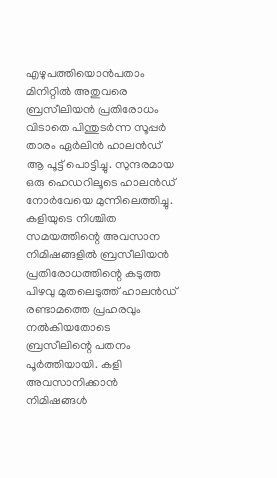എഴുപത്തിയൊൻപതാം മിനിറ്റിൽ അതുവരെ ബ്രസീലിയൻ പ്രതിരോധം വിടാതെ പിന്തുടർന്ന സൂപ്പർ താരം ഏർലിൻ ഹാലൻഡ് ആ പൂട്ട് പൊട്ടിച്ചു. സുന്ദരമായ ഒരു ഹെഡറിലൂടെ ഹാലൻഡ് നോർവേയെ മുന്നിലെത്തിച്ചു. കളിയുടെ നിശ്ചിത സമയത്തിന്റെ അവസാന നിമിഷങ്ങളിൽ ബ്രസീലിയൻ പ്രതിരോധത്തിന്റെ കടുത്ത പിഴവു മുതലെടുത്ത് ഹാലൻഡ് രണ്ടാമത്തെ പ്രഹരവും നൽകിയതോടെ ബ്രസീലിന്റെ പതനം പൂർത്തിയായി. കളി അവസാനിക്കാൻ നിമിഷങ്ങൾ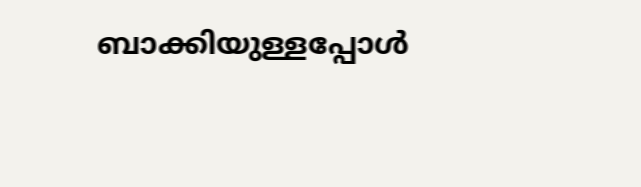ബാക്കിയുള്ളപ്പോൾ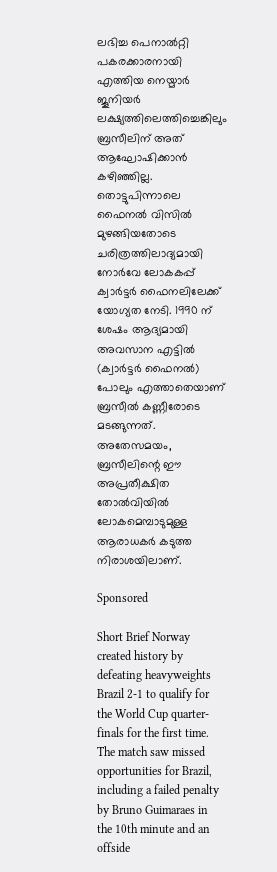ലഭിച്ച പെനാൽറ്റി പകരക്കാരനായി എത്തിയ നെയ്മാർ ജൂനിയർ ലക്ഷ്യത്തിലെത്തിച്ചെങ്കിലും ബ്രസീലിന് അത് ആഘോഷിക്കാൻ കഴിഞ്ഞില്ല. തൊട്ടുപിന്നാലെ ഫൈനൽ വിസിൽ മുഴങ്ങിയതോടെ ചരിത്രത്തിലാദ്യമായി നോർവേ ലോകകപ്പ് ക്വാർട്ടർ ഫൈനലിലേക്ക് യോഗ്യത നേടി. 1990 ന് ശേഷം ആദ്യമായി അവസാന എട്ടിൽ (ക്വാർട്ടർ ഫൈനൽ) പോലും എത്താതെയാണ് ബ്രസീൽ കണ്ണീരോടെ മടങ്ങുന്നത്. അതേസമയം, ബ്രസീലിന്റെ ഈ അപ്രതീക്ഷിത തോൽ‌വിയിൽ ലോകമെമ്പാടുമുള്ള ആരാധകർ കടുത്ത നിരാശയിലാണ്.

Sponsored

Short Brief Norway created history by defeating heavyweights Brazil 2-1 to qualify for the World Cup quarter-finals for the first time. The match saw missed opportunities for Brazil, including a failed penalty by Bruno Guimaraes in the 10th minute and an offside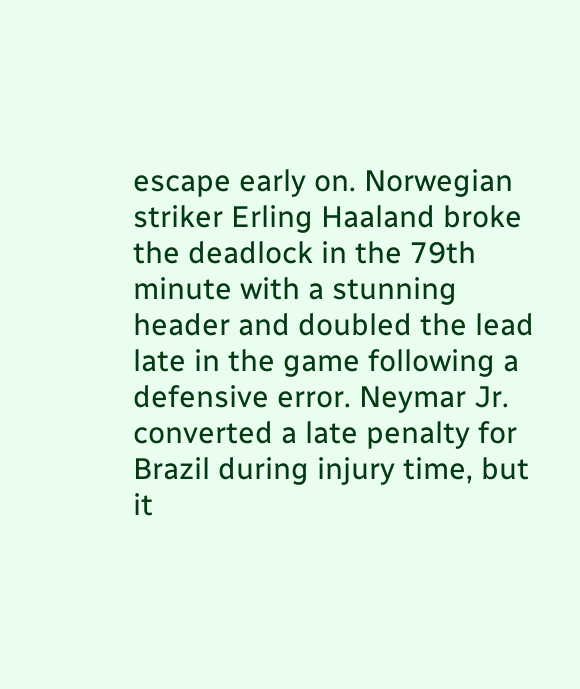escape early on. Norwegian striker Erling Haaland broke the deadlock in the 79th minute with a stunning header and doubled the lead late in the game following a defensive error. Neymar Jr. converted a late penalty for Brazil during injury time, but it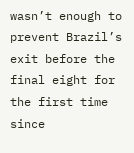wasn’t enough to prevent Brazil’s exit before the final eight for the first time since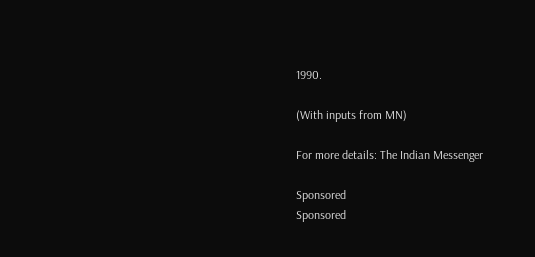1990.

(With inputs from MN)

For more details: The Indian Messenger

Sponsored
Sponsored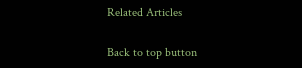Related Articles

Back to top button